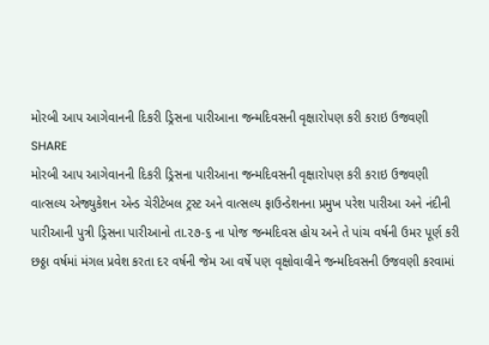મોરબી આપ આગેવાનની દિકરી ડ્રિસના પારીઆના જન્મદિવસની વૃક્ષારોપણ કરી કરાઇ ઉજવણી
SHARE
મોરબી આપ આગેવાનની દિકરી ડ્રિસના પારીઆના જન્મદિવસની વૃક્ષારોપણ કરી કરાઇ ઉજવણી
વાત્સલ્ય એજ્યુકેશન એન્ડ ચેરીટેબલ ટ્રસ્ટ અને વાત્સલ્ય ફાઉન્ડેશનના પ્રમુખ પરેશ પારીઆ અને નંદીની પારીઆની પુત્રી ડ્રિસના પારીઆનો તા.૨૭-૬ ના પોજ જન્મદિવસ હોય અને તે પાંચ વર્ષની ઉમર પૂર્ણ કરી છઠ્ઠા વર્ષમાં મંગલ પ્રવેશ કરતા દર વર્ષની જેમ આ વર્ષે પણ વૃક્ષોવાવીને જન્મદિવસની ઉજવણી કરવામાં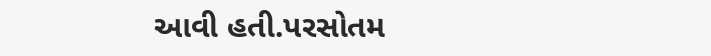આવી હતી.પરસોતમ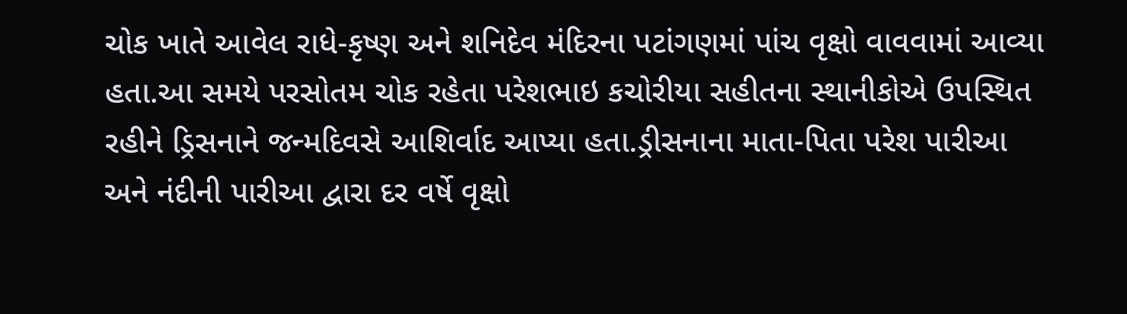ચોક ખાતે આવેલ રાધે-કૃષ્ણ અને શનિદેવ મંદિરના પટાંગણમાં પાંચ વૃક્ષો વાવવામાં આવ્યા હતા.આ સમયે પરસોતમ ચોક રહેતા પરેશભાઇ કચોરીયા સહીતના સ્થાનીકોએ ઉપસ્થિત રહીને ડ્રિસનાને જન્મદિવસે આશિર્વાદ આપ્યા હતા.ડ્રીસનાના માતા-પિતા પરેશ પારીઆ અને નંદીની પારીઆ દ્વારા દર વર્ષે વૃક્ષો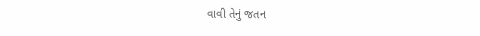વાવી તેનું જતન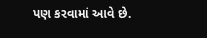પણ કરવામાં આવે છે.